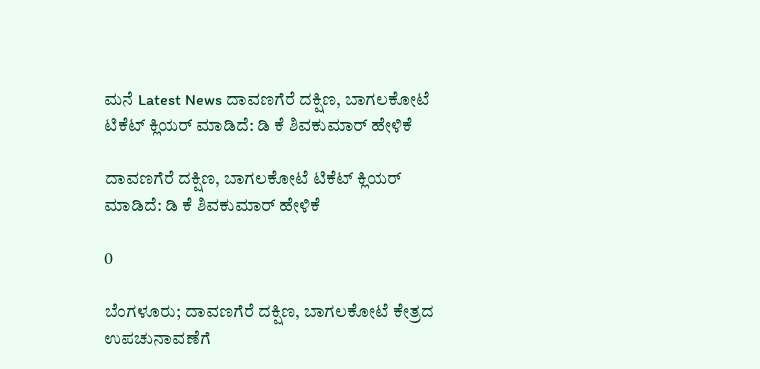ಮನೆ Latest News ದಾವಣಗೆರೆ ದಕ್ಷಿಣ, ಬಾಗಲಕೋಟೆ ಟಿಕೆಟ್ ಕ್ಲಿಯರ್ ಮಾಡಿದೆ: ಡಿ ಕೆ ಶಿವಕುಮಾರ್ ಹೇಳಿಕೆ

ದಾವಣಗೆರೆ ದಕ್ಷಿಣ, ಬಾಗಲಕೋಟೆ ಟಿಕೆಟ್ ಕ್ಲಿಯರ್ ಮಾಡಿದೆ: ಡಿ ಕೆ ಶಿವಕುಮಾರ್ ಹೇಳಿಕೆ

0

ಬೆಂಗಳೂರು; ದಾವಣಗೆರೆ ದಕ್ಷಿಣ, ಬಾಗಲಕೋಟೆ ಕೇತ್ರದ ಉಪಚುನಾವಣೆಗೆ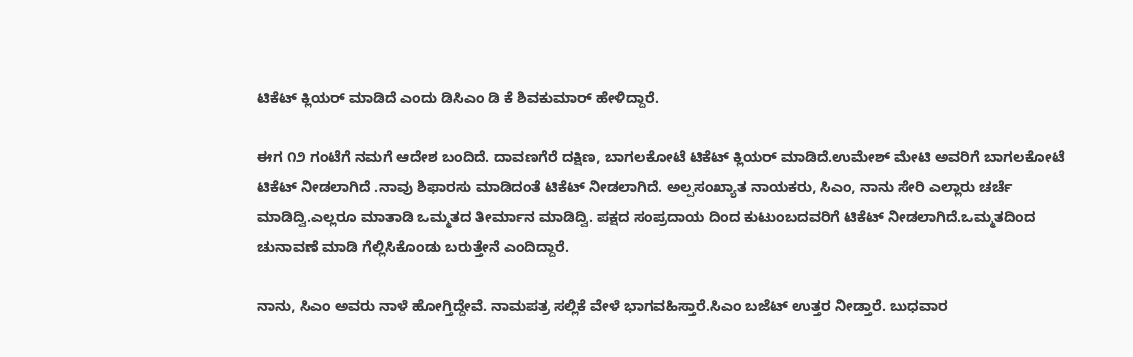ಟಿಕೆಟ್ ಕ್ಲಿಯರ್ ಮಾಡಿದೆ ಎಂದು ಡಿಸಿಎಂ ಡಿ ಕೆ ಶಿವಕುಮಾರ್ ಹೇಳಿದ್ದಾರೆ.

ಈಗ ೧೨ ಗಂಟೆಗೆ ನಮಗೆ ಆದೇಶ ಬಂದಿದೆ. ದಾವಣಗೆರೆ ದಕ್ಷಿಣ, ಬಾಗಲಕೋಟೆ ಟಿಕೆಟ್ ಕ್ಲಿಯರ್ ಮಾಡಿದೆ.ಉಮೇಶ್ ಮೇಟಿ ಅವರಿಗೆ ಬಾಗಲಕೋಟೆ ಟಿಕೆಟ್ ನೀಡಲಾಗಿದೆ .ನಾವು ಶಿಫಾರಸು ಮಾಡಿದಂತೆ ಟಿಕೆಟ್ ನೀಡಲಾಗಿದೆ. ಅಲ್ಪಸಂಖ್ಯಾತ ನಾಯಕರು, ಸಿಎಂ, ನಾನು ಸೇರಿ ಎಲ್ಲಾರು ಚರ್ಚೆ ಮಾಡಿದ್ವಿ.ಎಲ್ಲರೂ ಮಾತಾಡಿ ಒಮ್ಮತದ ತೀರ್ಮಾನ ಮಾಡಿದ್ವಿ. ಪಕ್ಷದ ಸಂಪ್ರದಾಯ ದಿಂದ ಕುಟುಂಬದವರಿಗೆ ಟಿಕೆಟ್ ನೀಡಲಾಗಿದೆ.ಒಮ್ಮತದಿಂದ ಚುನಾವಣೆ ಮಾಡಿ ಗೆಲ್ಲಿಸಿಕೊಂಡು ಬರುತ್ತೇನೆ ಎಂದಿದ್ದಾರೆ.

ನಾನು, ಸಿಎಂ ಅವರು ನಾಳೆ ಹೋಗ್ತಿದ್ದೇವೆ. ನಾಮಪತ್ರ ಸಲ್ಲಿಕೆ ವೇಳೆ ಭಾಗವಹಿಸ್ತಾರೆ.ಸಿಎಂ ಬಜೆಟ್ ಉತ್ತರ ನೀಡ್ತಾರೆ. ಬುಧವಾರ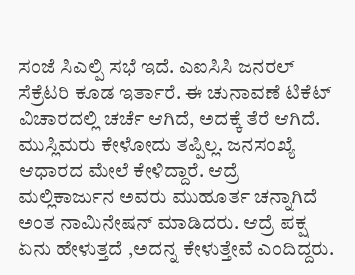ಸಂಜೆ ಸಿಎಲ್ಪಿ ಸಭೆ ಇದೆ. ಎಐಸಿಸಿ ಜನರಲ್ ಸೆಕ್ರೆಟರಿ ಕೂಡ ಇರ್ತಾರೆ. ಈ ಚುನಾವಣೆ ಟಿಕೆಟ್ ವಿಚಾರದಲ್ಲಿ ಚರ್ಚೆ ಆಗಿದೆ, ಅದಕ್ಕೆ ತೆರೆ ಆಗಿದೆ. ಮುಸ್ಲಿಮರು ಕೇಳೋದು ತಪ್ಪಿಲ್ಲ. ಜನಸಂಖ್ಯೆ ಆಧಾರದ ಮೇಲೆ ಕೇಳಿದ್ದಾರೆ. ಆದ್ರೆ ಮಲ್ಲಿಕಾರ್ಜುನ ಅವರು ಮುಹೂರ್ತ ಚನ್ನಾಗಿದೆ ಅಂತ ನಾಮಿನೇಷನ್ ಮಾಡಿದರು. ಆದ್ರೆ ಪಕ್ಷ ಏನು ಹೇಳುತ್ತದೆ ,ಅದನ್ನ ಕೇಳುತ್ತೇವೆ ಎಂದಿದ್ದರು.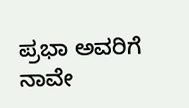ಪ್ರಭಾ ಅವರಿಗೆ ನಾವೇ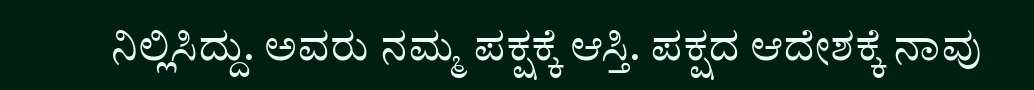ನಿಲ್ಲಿಸಿದ್ದು. ಅವರು ನಮ್ಮ ಪಕ್ಷಕ್ಕೆ ಆಸ್ತಿ. ಪಕ್ಷದ ಆದೇಶಕ್ಕೆ ನಾವು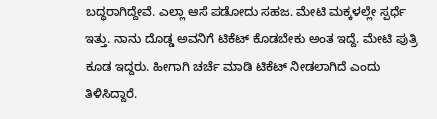ಬದ್ಧರಾಗಿದ್ದೇವೆ. ಎಲ್ಲಾ ಆಸೆ ಪಡೋದು ಸಹಜ. ಮೇಟಿ ಮಕ್ಕಳಲ್ಲೇ ಸ್ಪರ್ಧೆ ಇತ್ತು. ನಾನು ದೊಡ್ಡ ಅವನಿಗೆ ಟಿಕೆಟ್ ಕೊಡಬೇಕು ಅಂತ ಇದ್ದೆ. ಮೇಟಿ ಪುತ್ರಿ ಕೂಡ ಇದ್ದರು. ಹೀಗಾಗಿ ಚರ್ಚೆ ಮಾಡಿ ಟಿಕೆಟ್ ನೀಡಲಾಗಿದೆ ಎಂದು ತಿಳಿಸಿದ್ದಾರೆ.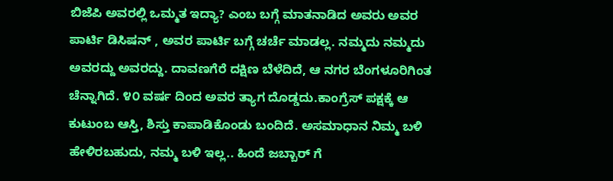ಬಿಜೆಪಿ ಅವರಲ್ಲಿ ಒಮ್ಮತ ಇದ್ಯಾ? ಎಂಬ ಬಗ್ಗೆ ಮಾತನಾಡಿದ ಅವರು ಅವರ ಪಾರ್ಟಿ ಡಿಸಿಷನ್ , ಅವರ ಪಾರ್ಟಿ ಬಗ್ಗೆ ಚರ್ಚೆ ಮಾಡಲ್ಲ. ನಮ್ಮದು ನಮ್ಮದು ಅವರದ್ದು ಅವರದ್ದು. ದಾವಣಗೆರೆ ದಕ್ಷಿಣ ಬೆಳೆದಿದೆ, ಆ ನಗರ ಬೆಂಗಳೂರಿಗಿಂತ ಚೆನ್ನಾಗಿದೆ. ೪೦ ವರ್ಷ ದಿಂದ ಅವರ ತ್ಯಾಗ ದೊಡ್ಡದು.ಕಾಂಗ್ರೆಸ್ ಪಕ್ಷಕ್ಕೆ ಆ ಕುಟುಂಬ ಆಸ್ತಿ, ಶಿಸ್ತು ಕಾಪಾಡಿಕೊಂಡು ಬಂದಿದೆ. ಅಸಮಾಧಾನ ನಿಮ್ಮ ಬಳಿ ಹೇಳಿರಬಹುದು, ನಮ್ಮ ಬಳಿ ಇಲ್ಲ.. ಹಿಂದೆ ಜಬ್ಬಾರ್ ಗೆ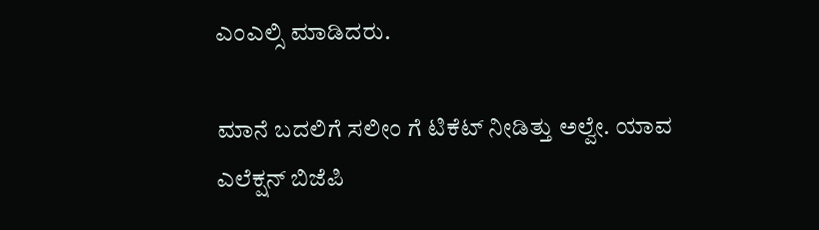ಎಂಎಲ್ಸಿ ಮಾಡಿದರು.

ಮಾನೆ ಬದಲಿಗೆ ಸಲೀಂ ಗೆ ಟಿಕೆಟ್ ನೀಡಿತ್ತು ಅಲ್ವೇ. ಯಾವ ಎಲೆಕ್ಷನ್ ಬಿಜೆಪಿ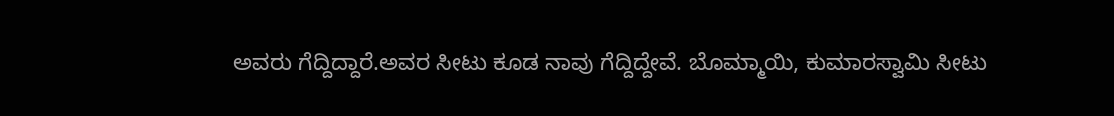ಅವರು ಗೆದ್ದಿದ್ದಾರೆ.ಅವರ ಸೀಟು ಕೂಡ ನಾವು ಗೆದ್ದಿದ್ದೇವೆ. ಬೊಮ್ಮಾಯಿ, ಕುಮಾರಸ್ವಾಮಿ ಸೀಟು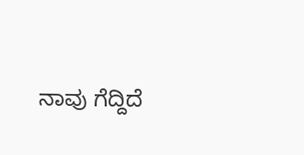ನಾವು ಗೆದ್ದಿದೆ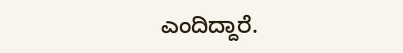ಎಂದಿದ್ದಾರೆ.